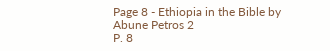Page 8 - Ethiopia in the Bible by Abune Petros 2
P. 8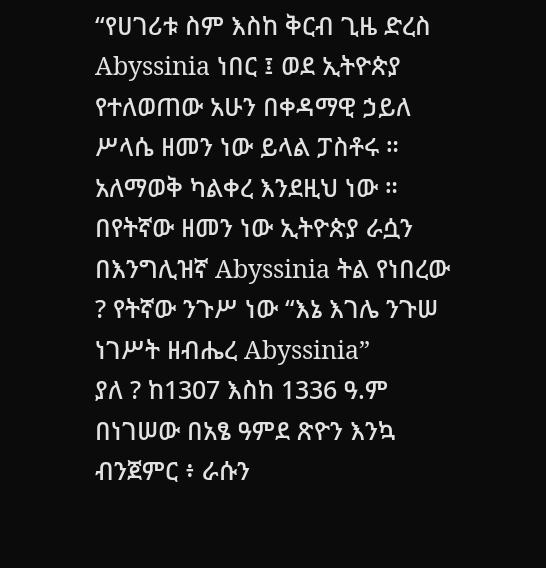“የሀገሪቱ ስም እስከ ቅርብ ጊዜ ድረስ Abyssinia ነበር ፤ ወደ ኢትዮጵያ የተለወጠው አሁን በቀዳማዊ ኃይለ
ሥላሴ ዘመን ነው ይላል ፓስቶሩ ። አለማወቅ ካልቀረ እንደዚህ ነው ። በየትኛው ዘመን ነው ኢትዮጵያ ራሷን
በእንግሊዝኛ Abyssinia ትል የነበረው ? የትኛው ንጉሥ ነው “እኔ እገሌ ንጉሠ ነገሥት ዘብሔረ Abyssinia”
ያለ ? ከ1307 እስከ 1336 ዓ.ም በነገሠው በአፄ ዓምደ ጽዮን እንኳ ብንጀምር ፥ ራሱን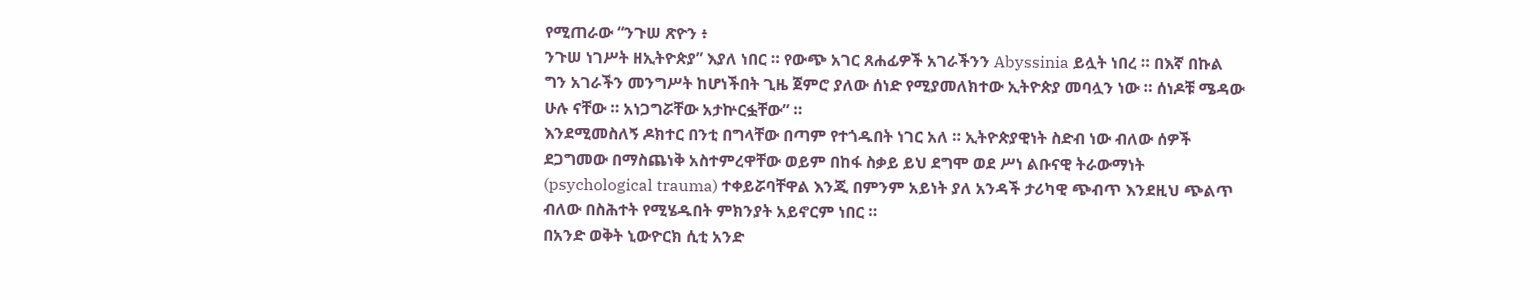የሚጠራው “ንጉሠ ጽዮን ፥
ንጉሠ ነገሥት ዘኢትዮጵያ” እያለ ነበር ። የውጭ አገር ጸሐፊዎች አገራችንን Abyssinia ይሏት ነበረ ። በእኛ በኩል
ግን አገራችን መንግሥት ከሆነችበት ጊዜ ጀምሮ ያለው ሰነድ የሚያመለክተው ኢትዮጵያ መባሏን ነው ። ሰነዶቹ ሜዳው
ሁሉ ናቸው ። አነጋግሯቸው አታኵርፏቸው” ።
እንደሚመስለኝ ዶክተር በንቲ በግላቸው በጣም የተጎዱበት ነገር አለ ። ኢትዮጵያዊነት ስድብ ነው ብለው ሰዎች
ደጋግመው በማስጨነቅ አስተምረዋቸው ወይም በከፋ ስቃይ ይህ ደግሞ ወደ ሥነ ልቡናዊ ትራውማነት
(psychological trauma) ተቀይሯባቸዋል እንጂ በምንም አይነት ያለ አንዳች ታሪካዊ ጭብጥ እንደዚህ ጭልጥ
ብለው በስሕተት የሚሄዱበት ምክንያት አይኖርም ነበር ።
በአንድ ወቅት ኒውዮርክ ሲቲ አንድ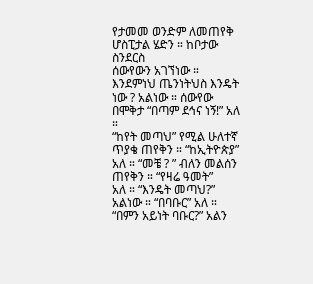የታመመ ወንድም ለመጠየቅ ሆስፒታል ሄድን ። ከቦታው ስንደርስ
ሰውየውን አገኘነው ። እንደምነህ ጤንነትህስ እንዴት ነው ? አልነው ። ሰውየው በሞቅታ “በጣም ደኅና ነኝ!” አለ ።
“ከየት መጣህ” የሚል ሁለተኛ ጥያቄ ጠየቅን ። “ከኢትዮጵያ” አለ ። “መቼ ? ” ብለን መልሰን ጠየቅን ። “የዛሬ ዓመት”
አለ ። “እንዴት መጣህ?” አልነው ። “በባቡር” አለ ። “በምን አይነት ባቡር?” አልን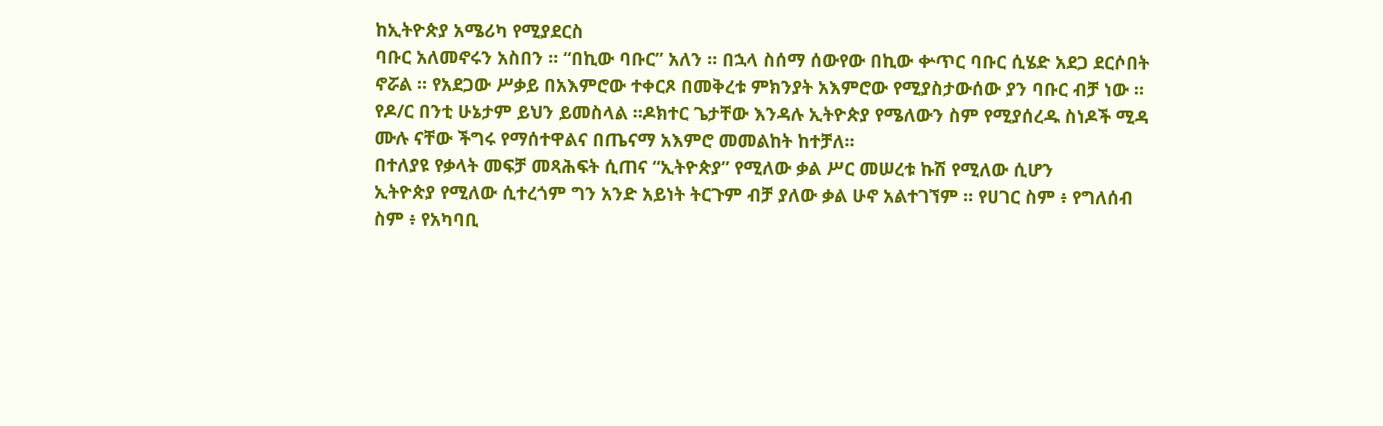ከኢትዮጵያ አሜሪካ የሚያደርስ
ባቡር አለመኖሩን አስበን ። “በኪው ባቡር” አለን ። በኋላ ስሰማ ሰውየው በኪው ቍጥር ባቡር ሲሄድ አደጋ ደርሶበት
ኖሯል ። የአደጋው ሥቃይ በአእምሮው ተቀርጾ በመቅረቱ ምክንያት አእምሮው የሚያስታውሰው ያን ባቡር ብቻ ነው ።
የዶ/ር በንቲ ሁኔታም ይህን ይመስላል ።ዶክተር ጌታቸው እንዳሉ ኢትዮጵያ የሜለውን ስም የሚያሰረዱ ስነዶች ሚዳ
ሙሉ ናቸው ችግሩ የማሰተዋልና በጤናማ አእምሮ መመልከት ከተቻለ።
በተለያዩ የቃላት መፍቻ መጻሕፍት ሲጠና “ኢትዮጵያ” የሚለው ቃል ሥር መሠረቱ ኩሽ የሚለው ሲሆን
ኢትዮጵያ የሚለው ሲተረጎም ግን አንድ አይነት ትርጉም ብቻ ያለው ቃል ሁኖ አልተገኘም ። የሀገር ስም ፥ የግለሰብ
ስም ፥ የአካባቢ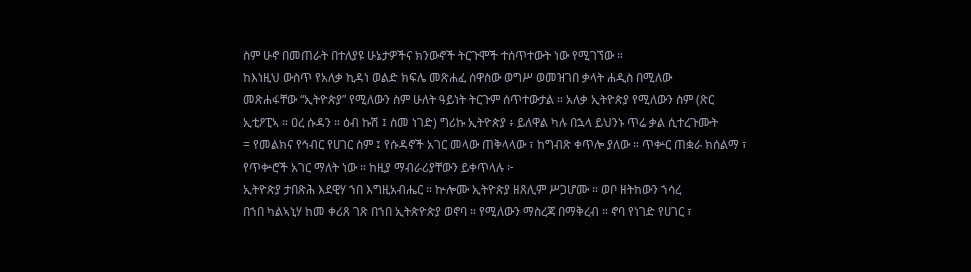ስም ሁኖ በመጠራት በተለያዩ ሁኔታዎችና ክንውኖች ትርጉሞች ተሰጥተውት ነው የሚገኘው ።
ከእነዚህ ውስጥ የአለቃ ኪዳነ ወልድ ክፍሌ መጽሐፈ ሰዋስው ወግሥ ወመዝገበ ቃላት ሐዲስ በሚለው
መጽሐፋቸው “ኢትዮጵያ” የሚለውን ስም ሁለት ዓይነት ትርጉም ሰጥተውታል ። አለቃ ኢትዮጵያ የሚለውን ስም (ጽር
ኢቲዖፒኣ ። ዐረ ሱዳን ። ዕብ ኩሽ ፤ ስመ ነገድ) ግሪኩ ኢትዮጵያ ፥ ይለዋል ካሉ በኋላ ይህንኑ ጥሬ ቃል ሲተረጉሙት
= የመልክና የኅብር የሀገር ስም ፤ የሱዳኖች አገር መላው ጠቅላላው ፣ ከግብጽ ቀጥሎ ያለው ። ጥቍር ጠቋራ ክሰልማ ፣
የጥቍሮች አገር ማለት ነው ። ከዚያ ማብራሪያቸውን ይቀጥላሉ ፦
ኢትዮጵያ ታበጽሕ እደዊሃ ኀበ እግዚአብሔር ። ኵሎሙ ኢትዮጵያ ዘጸሊም ሥጋሆሙ ። ወቦ ዘትከውን ኀሳረ
በኀበ ካልኣኒሃ ከመ ቀሪጸ ገጽ በኀበ ኢትጵዮጵያ ወኖባ ። የሚለውን ማስረጃ በማቅረብ ። ኖባ የነገድ የሀገር ፣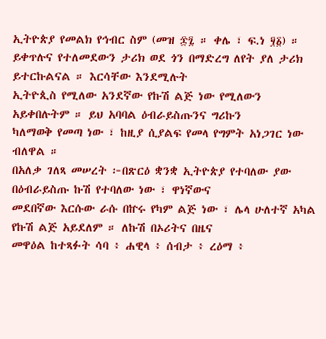ኢትዮጵያ የመልክ የኅብር ስም (መዝ ፷፯ ። ቀሌ ፣ ፍ.ነ ፶፩) ።
ይቀጥሉና የተለመደውን ታሪክ ወደ ጎን በማድረግ ለየት ያለ ታሪክ ይተርኩልናል ። እርሳቸው እንደሚሉት
ኢትዮጲስ የሚለው አንደኛው የኩሽ ልጅ ነው የሚለውን አይቀበሉትም ። ይህ አባባል ዕብራይስጡንና ግሪኩን
ካለማወቅ የመጣ ነው ፣ ከዚያ ሲያልፍ የመላ የግምት አነጋገር ነው ብለዋል ።
በአለቃ ገለጻ መሠረት ፦በጽርዕ ቋንቋ ኢትዮጵያ የተባለው ያው በዕብራይስጡ ኩሽ የተባለው ነው ፣ ዋነኛውና
መደበኛው እርሱው ራሱ በኵሩ የካም ልጅ ነው ፣ ሌላ ሁለተኛ አካል የኩሽ ልጅ አይደለም ። ለኩሽ በኦሪትና በዜና
መዋዕል ከተጻፉት ሳባ ፥ ሐዊላ ፥ ሰብታ ፥ ረዕማ ፥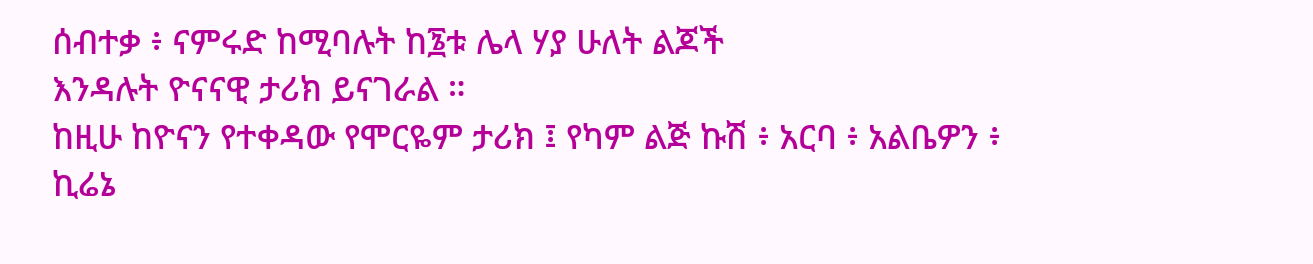ሰብተቃ ፥ ናምሩድ ከሚባሉት ከ፮ቱ ሌላ ሃያ ሁለት ልጆች
እንዳሉት ዮናናዊ ታሪክ ይናገራል ።
ከዚሁ ከዮናን የተቀዳው የሞርዬም ታሪክ ፤ የካም ልጅ ኩሽ ፥ አርባ ፥ አልቤዎን ፥ ኪሬኔ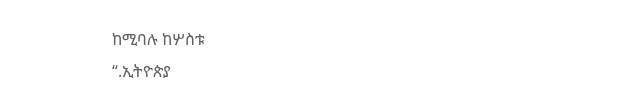ከሚባሉ ከሦስቱ
“.ኢትዮጵያ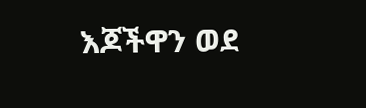እጆችዋን ወደ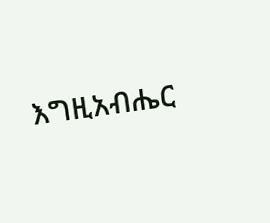እግዚአብሔር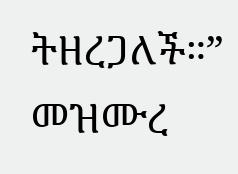ትዘረጋለች።” መዝሙረ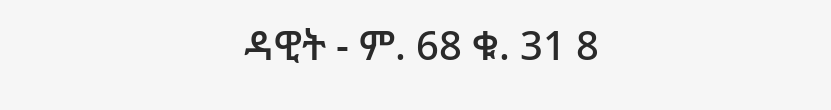ዳዊት - ም. 68 ቁ. 31 8